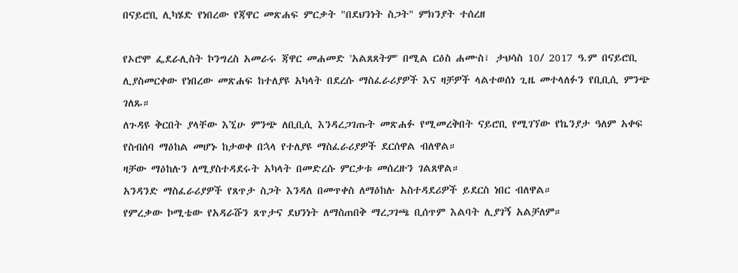በናይሮቢ ሊካሄድ የነበረው የጃዋር መጽሐፍ ምርቃት "በደህንነት ስጋት" ምክንያት ተሰረዘ

የኦሮሞ ፌደራሊስት ኮንግረስ አመራሩ ጃዋር መሐመድ 'አልጸጸትም' በሚል ርዕስ ሐሙስ፣ ታህሳስ 10/ 2017 ዓ.ም በናይሮቢ ሊያስመርቀው የነበረው መጽሐፍ ከተለያዩ አካላት በደረሱ ማስፈራሪያዎች እና ዛቻዎች ላልተወሰነ ጊዜ መተላለፉን የቢቢሲ ምንጭ ገለጹ።
ለጉዳዩ ቅርበት ያላቸው እኚሁ ምንጭ ለቢቢሲ እንዳረጋገጡት መጽሐፉ የሚመረቅበት ናይሮቢ የሚገኘው የኬንያታ ዓለም አቀፍ የስብሰባ ማዕከል መሆኑ ከታወቀ በኋላ የተለያዩ ማስፈራሪያዎች ደርሰዋል ብለዋል።
ዛቻው ማዕከሉን ለሚያስተዳደሩት አካላት በመድረሱ ምርቃቱ መሰረዙን ገልጸዋል።
አንዳንድ ማስፈራሪያዎች የጸጥታ ስጋት እንዳለ በመጥቀስ ለማዕከሉ አስተዳደሪዎች ይደርስ ነበር ብለዋል።
የምረቃው ኮሚቴው የአዳራሹን ጸጥታና ደህንነት ለማስጠበቅ ማረጋገጫ ቢሰጥም እልባት ሊያገኝ አልቻለም።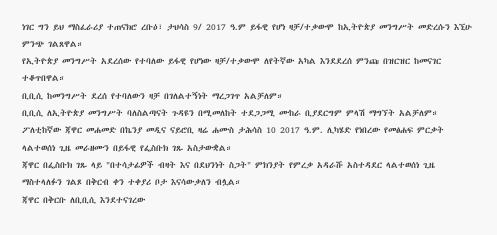ነገር ግን ይህ ማስፈራሪያ ተጠናክሮ ረቡዕ፣ ታህሳስ 9/ 2017 ዓ.ም ይፋዊ የሆነ ዛቻ/ተቃውሞ ከኢትዮጵያ መንግሥት መድረሱን እኚሁ ምንጭ ገልጸዋል።
የኢትዮጵያ መንግሥት አደረሰው የተባለው ይፋዊ የሆነው ዛቻ/ተቃውሞ ለየትኛው አካል እንደደረሰ ምንጩ በዝርዝር ከመናገር ተቆጥበዋል።
ቢቢሲ ከመንግሥት ደረሰ የተባለውን ዛቻ በገለልተኝነት ማረጋገጥ አልቻለም።
ቢቢሲ ለኢትዮጵያ መንግሥት ባለስልጣናት ጉዳዩን በሚመለከት ተደጋጋሚ ሙከራ ቢያደርግም ምላሽ ማግኘት አልቻለም።
ፖለቲከኛው ጃዋር መሐመድ በኬንያ መዲና ናይሮቢ ዛሬ ሐሙስ ታሕሳስ 10 2017 ዓ.ም. ሊካሄድ የነበረው የመፅሐፍ ምርቃት ላልተወሰነ ጊዜ መራዘሙን በይፋዊ የፌስቡክ ገጹ አስታውቋል።
ጃዋር በፌስቡክ ገጹ ላይ "በተሳታፊዎች ብዛት እና በደህንነት ስጋት" ምክንያት የምረቃ አዳራሹ አስተዳደር ላልተወሰነ ጊዜ ማስተላለፉን ገልጾ በቅርብ ቀን ተቀያሪ ቦታ እናሳውቃለን ብሏል።
ጃዋር በቅርቡ ለቢቢሲ እንደተናገረው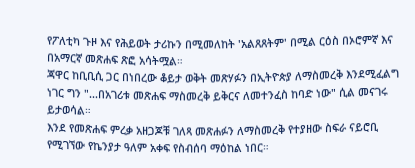የፖለቲካ ጉዞ እና የሕይወት ታሪኩን በሚመለከት 'አልጸጸትም' በሚል ርዕስ በኦሮምኛ እና በአማርኛ መጽሐፍ ጽፎ አሳትሟል።
ጃዋር ከቢቢሲ ጋር በነበረው ቆይታ ወቅት መጽሃፉን በኢትዮጵያ ለማስመረቅ እንደሚፈልግ ነገር ግን "...በአገሪቱ መጽሐፍ ማስመረቅ ይቅርና ለመተንፈስ ከባድ ነው" ሲል መናገሩ ይታወሳል።
እንደ የመጽሐፍ ምረቃ አዘጋጆቹ ገለጻ መጽሐፉን ለማስመረቅ የተያዘው ስፍራ ናይሮቢ የሚገኘው የኬንያታ ዓለም አቀፍ የስብሰባ ማዕከል ነበር።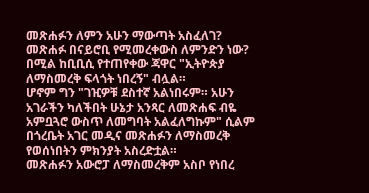መጽሐፉን ለምን አሁን ማውጣት አስፈለገ? መጽሐፉ በናይሮቢ የሚመረቀውስ ለምንድን ነው? በሚል ከቢቢሲ የተጠየቀው ጃዋር "ኢትዮጵያ ለማስመረቅ ፍላጎት ነበረኝ" ብሏል።
ሆኖም ግን "ገዢዎቹ ደስተኛ አልነበሩም። አሁን አገራችን ካለችበት ሁኔታ አንጻር ለመጽሐፍ ብዬ አምቧጓሮ ውስጥ ለመግባት አልፈለግኩም" ሲልም በጎረቤት አገር መዲና መጽሐፉን ለማስመረቅ የወሰነበትን ምክንያት አስረድቷል።
መጽሐፉን አውሮፓ ለማስመረቅም አስቦ የነበረ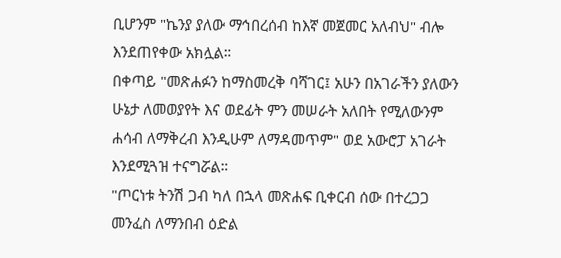ቢሆንም "ኬንያ ያለው ማኅበረሰብ ከእኛ መጀመር አለብህ" ብሎ እንደጠየቀው አክሏል።
በቀጣይ "መጽሐፉን ከማስመረቅ ባሻገር፤ አሁን በአገራችን ያለውን ሁኔታ ለመወያየት እና ወደፊት ምን መሠራት አለበት የሚለውንም ሐሳብ ለማቅረብ እንዲሁም ለማዳመጥም" ወደ አውሮፓ አገራት እንደሚጓዝ ተናግሯል።
"ጦርነቱ ትንሽ ጋብ ካለ በኋላ መጽሐፍ ቢቀርብ ሰው በተረጋጋ መንፈስ ለማንበብ ዕድል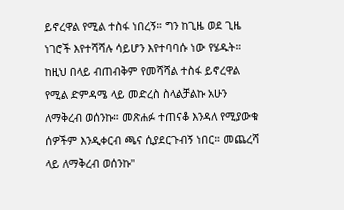ይኖረዋል የሚል ተስፋ ነበረኝ። ግን ከጊዜ ወደ ጊዜ ነገሮች እየተሻሻሉ ሳይሆን እየተባባሱ ነው የሄዱት።
ከዚህ በላይ ብጠብቅም የመሻሻል ተስፋ ይኖረዋል የሚል ድምዳሜ ላይ መድረስ ስላልቻልኩ አሁን ለማቅረብ ወሰንኩ። መጽሐፉ ተጠናቆ እንዳለ የሚያውቁ ሰዎችም እንዲቀርብ ጫና ሲያደርጉብኝ ነበር። መጨረሻ ላይ ለማቅረብ ወሰንኩ"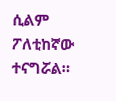ሲልም ፖለቲከኛው ተናግሯል።